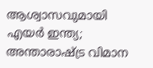ആശ്വാസവുമായി എയര്‍ ഇന്ത്യ; അന്താരാഷ്ട്ര വിമാന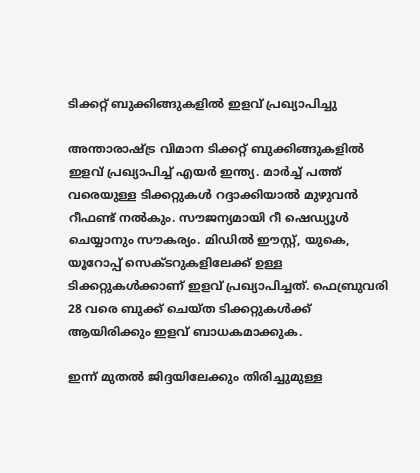ടിക്കറ്റ് ബുക്കിങ്ങുകളില്‍ ഇളവ് പ്രഖ്യാപിച്ചു

അന്താരാഷ്ട്ര വിമാന ടിക്കറ്റ് ബുക്കിങ്ങുകളില്‍ ഇളവ് പ്രഖ്യാപിച്ച് എയര്‍ ഇന്ത്യ. മാര്‍ച്ച് പത്ത് വരെയുള്ള ടിക്കറ്റുകള്‍ റദ്ദാക്കിയാല്‍ മുഴുവന്‍ റീഫണ്ട് നല്‍കും. സൗജന്യമായി റീ ഷെഡ്യൂള്‍ ചെയ്യാനും സൗകര്യം. മിഡില്‍ ഈസ്റ്റ്, യുകെ, യൂറോപ്പ് സെക്ടറുകളിലേക്ക് ഉള്ള ടിക്കറ്റുകള്‍ക്കാണ് ഇളവ് പ്രഖ്യാപിച്ചത്. ഫെബ്രുവരി 28 വരെ ബുക്ക് ചെയ്ത ടിക്കറ്റുകള്‍ക്ക് ആയിരിക്കും ഇളവ് ബാധകമാക്കുക.

ഇന്ന് മുതല്‍ ജിദ്ദയിലേക്കും തിരിച്ചുമുള്ള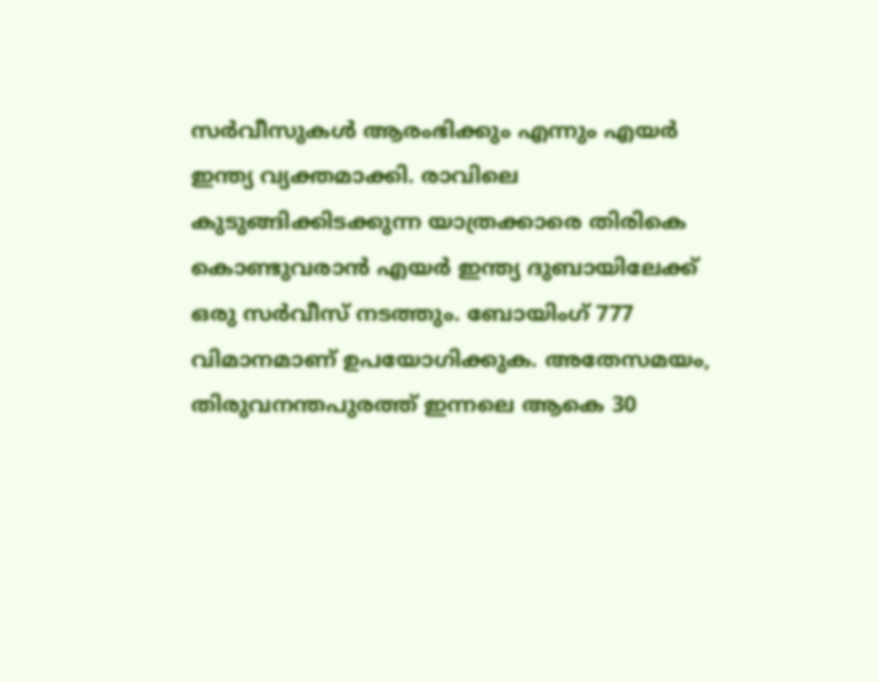സര്‍വീസുകള്‍ ആരംഭിക്കും എന്നും എയര്‍ ഇന്ത്യ വ്യക്തമാക്കി. രാവിലെ കുടുങ്ങിക്കിടക്കുന്ന യാത്രക്കാരെ തിരികെ കൊണ്ടുവരാന്‍ എയര്‍ ഇന്ത്യ ദുബായിലേക്ക് ഒരു സര്‍വീസ് നടത്തും. ബോയിംഗ് 777 വിമാനമാണ് ഉപയോഗിക്കുക. അതേസമയം, തിരുവനന്തപുരത്ത് ഇന്നലെ ആകെ 30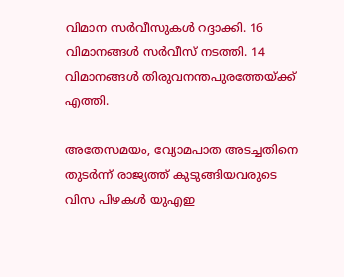വിമാന സര്‍വീസുകള്‍ റദ്ദാക്കി. 16 വിമാനങ്ങള്‍ സര്‍വീസ് നടത്തി. 14 വിമാനങ്ങള്‍ തിരുവനന്തപുരത്തേയ്ക്ക് എത്തി.

അതേസമയം, വ്യോമപാത അടച്ചതിനെ തുടര്‍ന്ന് രാജ്യത്ത് കുടുങ്ങിയവരുടെ വിസ പിഴകള്‍ യുഎഇ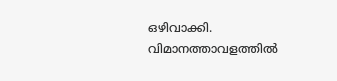ഒഴിവാക്കി. വിമാനത്താവളത്തില്‍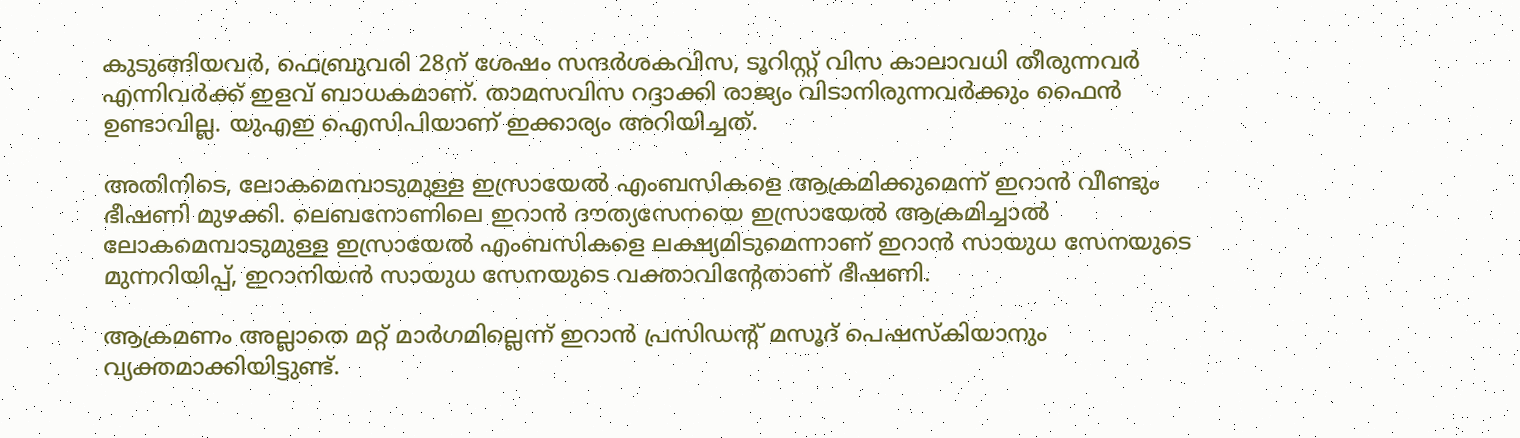കുടുങ്ങിയവര്‍, ഫെബ്രുവരി 28ന് ശേഷം സന്ദര്‍ശകവിസ, ടൂറിസ്റ്റ് വിസ കാലാവധി തീരുന്നവര്‍ എന്നിവര്‍ക്ക് ഇളവ് ബാധകമാണ്. താമസവിസ റദ്ദാക്കി രാജ്യം വിടാനിരുന്നവര്‍ക്കും ഫൈന്‍ ഉണ്ടാവില്ല. യുഎഇ ഐസിപിയാണ് ഇക്കാര്യം അറിയിച്ചത്.

അതിനിടെ, ലോകമെമ്പാടുമുള്ള ഇസ്രായേല്‍ എംബസികളെ ആക്രമിക്കുമെന്ന് ഇറാന്‍ വീണ്ടും ഭീഷണി മുഴക്കി. ലെബനോണിലെ ഇറാന്‍ ദൗത്യസേനയെ ഇസ്രായേല്‍ ആക്രമിച്ചാല്‍ ലോകമെമ്പാടുമുള്ള ഇസ്രായേല്‍ എംബസികളെ ലക്ഷ്യമിടുമെന്നാണ് ഇറാന്‍ സായുധ സേനയുടെ മുന്നറിയിപ്പ്, ഇറാനിയന്‍ സായുധ സേനയുടെ വക്താവിന്റേതാണ് ഭീഷണി.

ആക്രമണം അല്ലാതെ മറ്റ് മാര്‍ഗമില്ലെന്ന് ഇറാന്‍ പ്രസിഡന്റ് മസൂദ് പെഷസ്‌കിയാനും വ്യക്തമാക്കിയിട്ടുണ്ട്.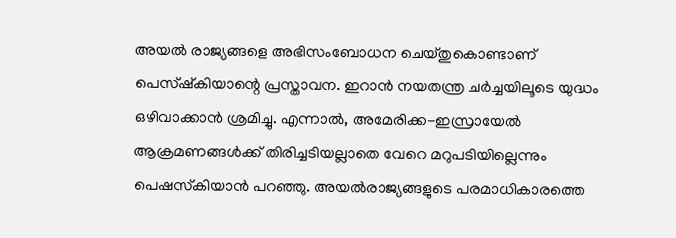അയല്‍ രാജ്യങ്ങളെ അഭിസംബോധന ചെയ്തുകൊണ്ടാണ് പെസ്ഷ്‌കിയാന്റെ പ്രസ്താവന. ഇറാന്‍ നയതന്ത്ര ചര്‍ച്ചയിലൂടെ യുദ്ധം ഒഴിവാക്കാന്‍ ശ്രമിച്ചു. എന്നാല്‍, അമേരിക്ക-ഇസ്രായേല്‍ ആക്രമണങ്ങള്‍ക്ക് തിരിച്ചടിയല്ലാതെ വേറെ മറുപടിയില്ലെന്നും പെഷസ്‌കിയാന്‍ പറഞ്ഞു. അയല്‍രാജ്യങ്ങളുടെ പരമാധികാരത്തെ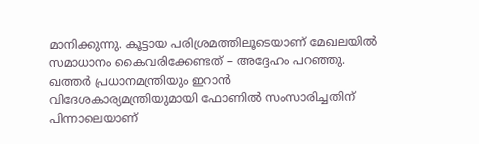മാനിക്കുന്നു. കൂട്ടായ പരിശ്രമത്തിലൂടെയാണ് മേഖലയില്‍ സമാധാനം കൈവരിക്കേണ്ടത് – അദ്ദേഹം പറഞ്ഞു. ഖത്തര്‍ പ്രധാനമന്ത്രിയും ഇറാന്‍ വിദേശകാര്യമന്ത്രിയുമായി ഫോണില്‍ സംസാരിച്ചതിന് പിന്നാലെയാണ്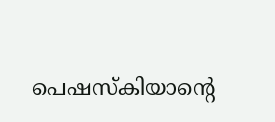പെഷസ്‌കിയാന്റെ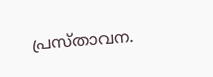പ്രസ്താവന.